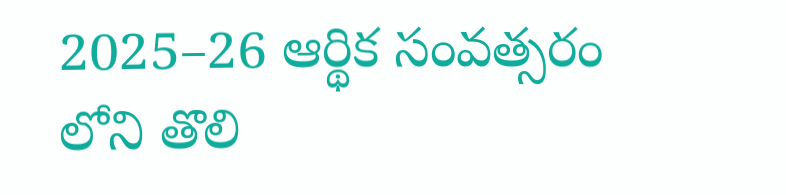2025–26 ఆర్థిక సంవత్సరం లోని తొలి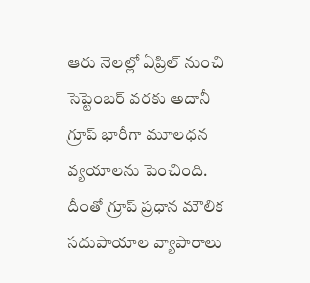ఆరు నెలల్లో ఏప్రిల్ నుంచి సెప్టెంబర్ వరకు అదానీ గ్రూప్ భారీగా మూలధన వ్యయాలను పెంచింది. దీంతో గ్రూప్ ప్రధాన మౌలిక సదుపాయాల వ్యాపారాలు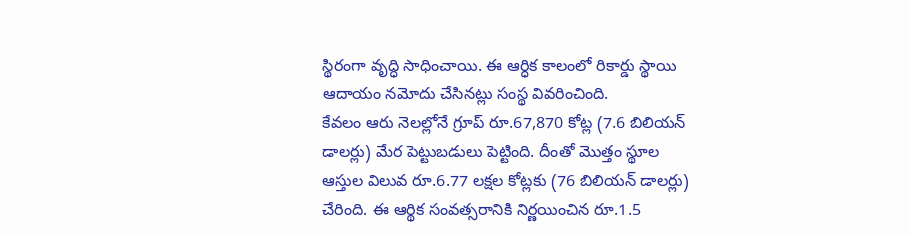స్థిరంగా వృద్ధి సాధించాయి. ఈ ఆర్ధిక కాలంలో రికార్డు స్థాయి ఆదాయం నమోదు చేసినట్లు సంస్థ వివరించింది.
కేవలం ఆరు నెలల్లోనే గ్రూప్ రూ.67,870 కోట్ల (7.6 బిలియన్ డాలర్లు) మేర పెట్టుబడులు పెట్టింది. దీంతో మొత్తం స్థూల ఆస్తుల విలువ రూ.6.77 లక్షల కోట్లకు (76 బిలియన్ డాలర్లు) చేరింది. ఈ ఆర్థిక సంవత్సరానికి నిర్ణయించిన రూ.1.5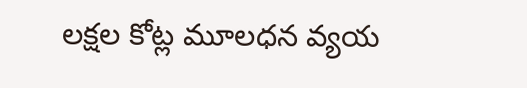లక్షల కోట్ల మూలధన వ్యయ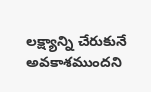లక్ష్యాన్ని చేరుకునే అవకాశముందని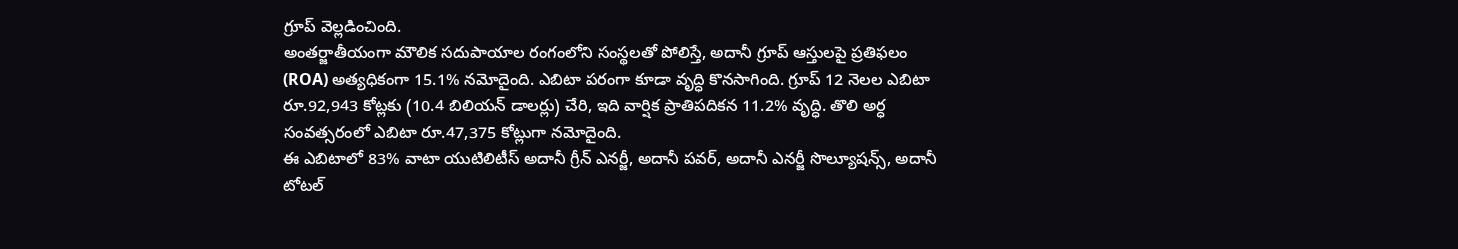గ్రూప్ వెల్లడించింది.
అంతర్జాతీయంగా మౌలిక సదుపాయాల రంగంలోని సంస్థలతో పోలిస్తే, అదానీ గ్రూప్ ఆస్తులపై ప్రతిఫలం (ROA) అత్యధికంగా 15.1% నమోదైంది. ఎబిటా పరంగా కూడా వృద్ధి కొనసాగింది. గ్రూప్ 12 నెలల ఎబిటా రూ.92,943 కోట్లకు (10.4 బిలియన్ డాలర్లు) చేరి, ఇది వార్షిక ప్రాతిపదికన 11.2% వృద్ధి. తొలి అర్ధ సంవత్సరంలో ఎబిటా రూ.47,375 కోట్లుగా నమోదైంది.
ఈ ఎబిటాలో 83% వాటా యుటిలిటీస్ అదానీ గ్రీన్ ఎనర్జీ, అదానీ పవర్, అదానీ ఎనర్జీ సొల్యూషన్స్, అదానీ టోటల్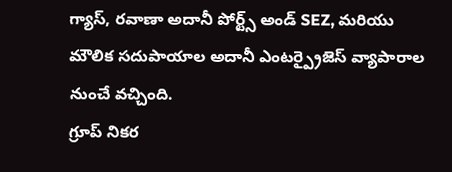గ్యాస్, రవాణా అదానీ పోర్ట్స్ అండ్ SEZ, మరియు మౌలిక సదుపాయాల అదానీ ఎంటర్ప్రైజెస్ వ్యాపారాల నుంచే వచ్చింది.
గ్రూప్ నికర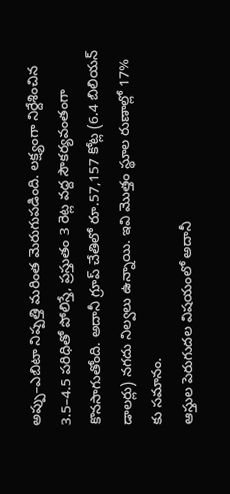అప్పు–ఎబిటా నిష్పత్తి మరింత మెరుగుపడింది. లక్ష్యంగా నిర్దేశించిన 3.5–4.5 పరిధితో పోలిస్తే, ప్రస్తుతం 3 రెట్ల వద్ద సౌకర్యవంతంగా కొనసాగుతోంది. అదానీ గ్రూప్ చేతిలో రూ.57,157 కోట్ల (6.4 బిలియన్ డాలర్లు) నగదు నిల్వలు ఉన్నాయి. ఇవి మొత్తం స్థూల రుణాల్లో 17% కు సమానం.
ఆస్తుల పెరుగుదల విషయంలో అదానీ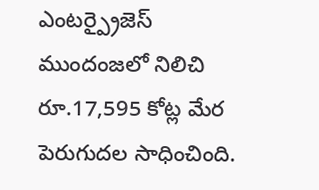ఎంటర్ప్రైజెస్ ముందంజలో నిలిచి రూ.17,595 కోట్ల మేర పెరుగుదల సాధించింది.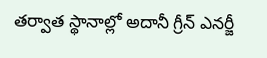తర్వాత స్థానాల్లో అదానీ గ్రీన్ ఎనర్జీ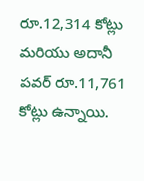రూ.12,314 కోట్లు మరియు అదానీ పవర్ రూ.11,761 కోట్లు ఉన్నాయి.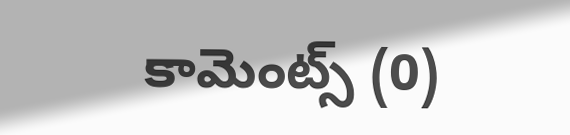కామెంట్స్ (0)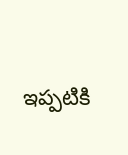ఇప్పటికి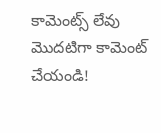కామెంట్స్ లేవు
మొదటిగా కామెంట్ చేయండి!